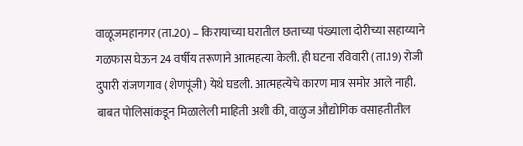वाळूजमहानगर (ता.20) – किरायाच्या घरातील छताच्या पंख्याला दोरीच्या सहाय्याने गळफास घेऊन 24 वर्षीय तरूणाने आत्महत्या केली. ही घटना रविवारी (ता.19) रोजी दुपारी रांजणगाव (शेणपूंजी) येथे घडली. आत्महत्येचे कारण मात्र समोर आले नाही.
बाबत पोलिसांकडून मिळालेली माहिती अशी की, वाळुज औद्योगिक वसाहतीतील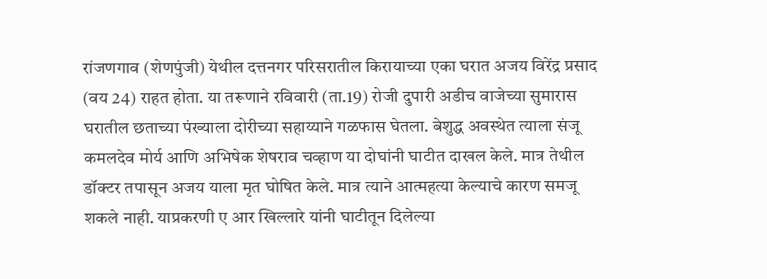रांजणगाव (शेणपुंजी) येथील दत्तनगर परिसरातील किरायाच्या एका घरात अजय विरेंद्र प्रसाद (वय 24) राहत होता. या तरूणाने रविवारी (ता.19) रोजी दुपारी अडीच वाजेच्या सुमारास घरातील छताच्या पंख्याला दोरीच्या सहाय्याने गळफास घेतला. बेशुद्ध अवस्थेत त्याला संजू कमलदेव मोर्य आणि अभिषेक शेषराव चव्हाण या दोघांनी घाटीत दाखल केले. मात्र तेथील डॉक्टर तपासून अजय याला मृत घोषित केले. मात्र त्याने आत्महत्या केल्याचे कारण समजू शकले नाही. याप्रकरणी ए आर खिल्लारे यांनी घाटीतून दिलेल्या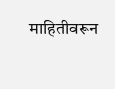माहितीवरून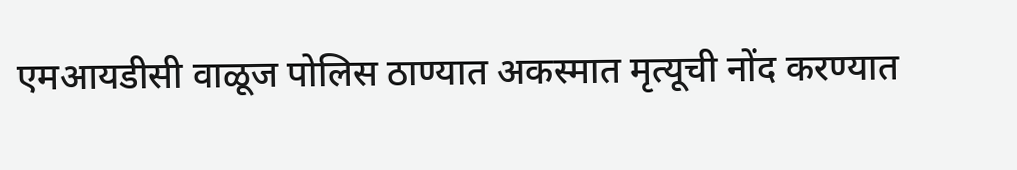एमआयडीसी वाळूज पोलिस ठाण्यात अकस्मात मृत्यूची नोंद करण्यात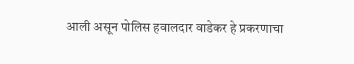आली असून पोलिस हवालदार वाडेकर हे प्रकरणाचा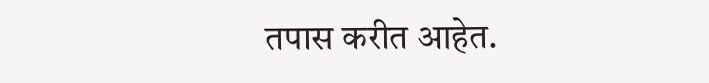तपास करीत आहेत.